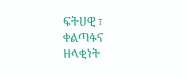ፍትሀዊ ፣ ቀልጣፋና ዘላቂነት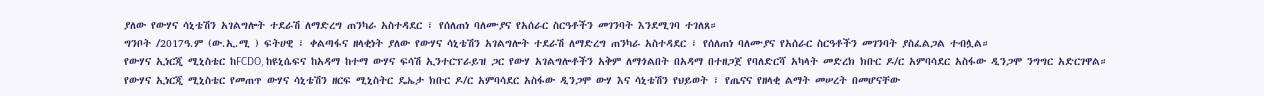ያለው የውሃና ሳኒቴሽን አገልግሎት ተደራሽ ለማድረግ ጠንካራ አስተዳደር ፣ የሰለጠነ ባለሙያና የአሰራር ስርዓቶችን መገንባት እንደሚገባ ተገለጸ።
ግንቦት /2017ዓ.ም (ው.ኢ.ሚ ) ፍትሀዊ ፣ ቀልጣፋና ዘላቂነት ያለው የውሃና ሳኒቴሽን አገልግሎት ተደራሽ ለማድረግ ጠንካራ አስተዳደር ፣ የሰለጠነ ባለሙያና የአሰራር ስርዓቶችን መገንባት ያስፈልጋል ተብሏል።
የውሃና ኢነርጂ ሚኒስቴር ከFCDO, ከዩኒሴፍና ከአዳማ ከተማ ውሃና ፍሳሽ ኢንተርፕራይዝ ጋር የውሃ አገልግሎቶችን አቅም ለማጎልበት በአዳማ በተዘጋጀ የባለድርሻ አካላት መድረክ ክቡር ዶ/ር አምባሳደር አስፋው ዲንጋሞ ንግግር አድርገዋል።
የውሃና ኢነርጂ ሚኒስቴር የመጠጥ ውሃና ሳኒቴሽን ዘርፍ ሚኒስትር ዴኤታ ክቡር ዶ/ር አምባሳደር አስፋው ዲንጋሞ ውሃ እና ሳኒቴሽን የህይወት ፣ የጤናና የዘላቂ ልማት መሠረት በመሆናቸው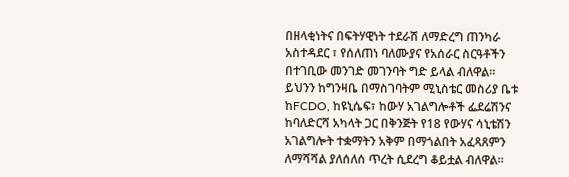በዘላቂነትና በፍትሃዊነት ተደራሽ ለማድረግ ጠንካራ አስተዳደር ፣ የሰለጠነ ባለሙያና የአሰራር ስርዓቶችን በተገቢው መንገድ መገንባት ግድ ይላል ብለዋል።
ይህንን ከግንዛቤ በማስገባትም ሚኒስቴር መስሪያ ቤቱ ከFCDO, ከዩኒሴፍ፣ ከውሃ አገልግሎቶች ፌደሬሽንና ከባለድርሻ አካላት ጋር በቅንጅት የ18 የውሃና ሳኒቴሽን አገልግሎት ተቋማትን አቅም በማጎልበት አፈጻጸምን ለማሻሻል ያለሰለሰ ጥረት ሲደረግ ቆይቷል ብለዋል።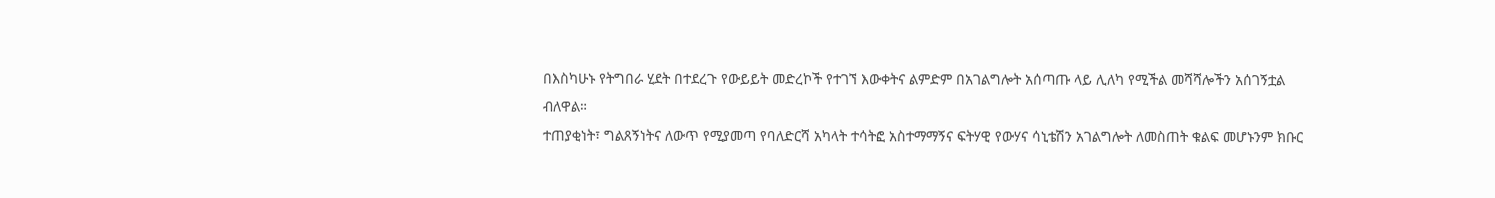በእስካሁኑ የትግበራ ሂደት በተደረጉ የውይይት መድረኮች የተገኘ እውቀትና ልምድም በአገልግሎት አሰጣጡ ላይ ሊለካ የሚችል መሻሻሎችን አሰገኝቷል ብለዋል።
ተጠያቂነት፣ ግልጸኝነትና ለውጥ የሚያመጣ የባለድርሻ አካላት ተሳትፎ አስተማማኝና ፍትሃዊ የውሃና ሳኒቴሽን አገልግሎት ለመስጠት ቁልፍ መሆኑንም ክቡር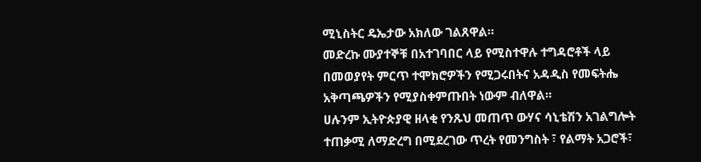ሚኒስትር ዴኤታው አክለው ገልጸዋል።
መድረኩ ሙያተኞቹ በአተገባበር ላይ የሚስተዋሉ ተግዳሮቶች ላይ በመወያየት ምርጥ ተሞክሮዎችን የሚጋሩበትና አዳዲስ የመፍትሔ አቅጣጫዎችን የሚያስቀምጡበት ነውም ብለዋል።
ሀሉንም ኢትዮጵያዊ ዘላቂ የንጹህ መጠጥ ውሃና ሳኒቴሽን አገልግሎት ተጠቃሚ ለማድረግ በሚደረገው ጥረት የመንግስት ፣ የልማት አጋሮች፣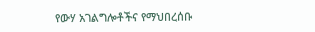የውሃ አገልግሎቶችና የማህበረሰቡ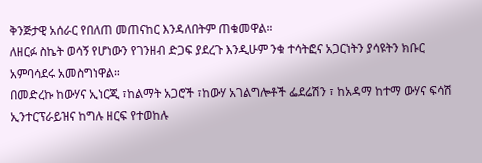ቅንጅታዊ አሰራር የበለጠ መጠናከር እንዳለበትም ጠቁመዋል።
ለዘርፉ ስኬት ወሳኝ የሆነውን የገንዘብ ድጋፍ ያደረጉ እንዲሁም ንቁ ተሳትፎና አጋርነትን ያሳዩትን ክቡር አምባሳደሩ አመስግነዋል።
በመድረኩ ከውሃና ኢነርጂ ፣ከልማት አጋሮች ፣ከውሃ አገልግሎቶች ፌደሬሽን ፣ ከአዳማ ከተማ ውሃና ፍሳሽ ኢንተርፕራይዝና ከግሉ ዘርፍ የተወከሉ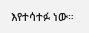እየተሳተፉ ነው።